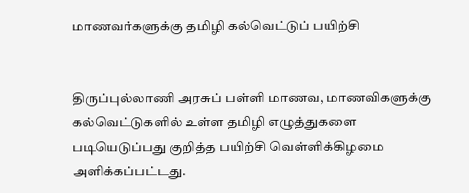மாணவர்களுக்கு தமிழி கல்வெட்டுப் பயிற்சி


திருப்புல்லாணி அரசுப் பள்ளி மாணவ, மாணவிகளுக்கு கல்வெட்டுகளில் உள்ள தமிழி எழுத்துகளை படியெடுப்பது குறித்த பயிற்சி வெள்ளிக்கிழமை அளிக்கப்பட்டது.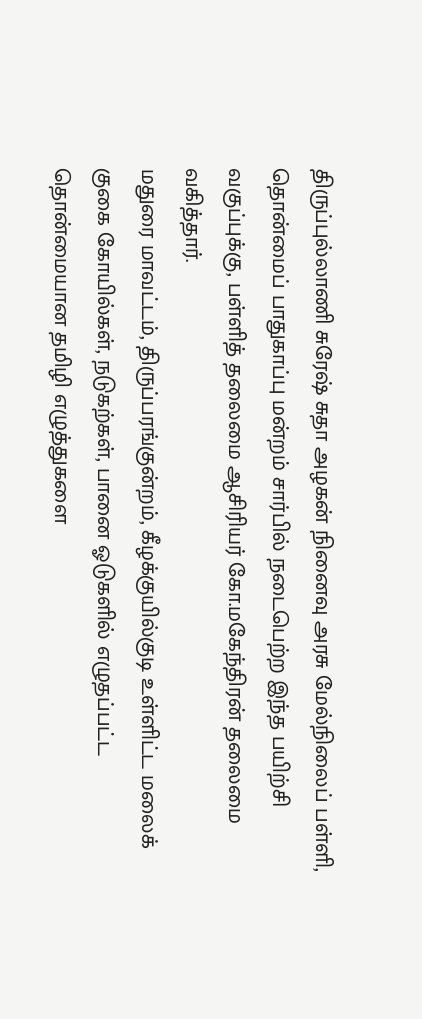திருப்புல்லாணி சுரேஷ் சுதா அழகன் நினைவு அரசு மேல்நிலைப் பள்ளி, தொன்மைப் பாதுகாப்பு மன்றம் சார்பில் நடைபெற்ற இந்த பயிற்சி வகுப்புக்கு, பள்ளித் தலைமை ஆசிரியர் கோ.மகேந்திரன் தலைமை வகித்தார்.
மதுரை மாவட்டம், திருப்பரங்குன்றம், கீழக்குயில்குடி உள்ளிட்ட மலைக் குகை கோயில்கள், நடுகற்கள், பானை ஓடுகளில் எழுதப்பட்ட தொன்மையான தமிழி எழுத்துகளை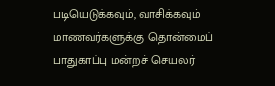படியெடுக்கவும், வாசிக்கவும் மாணவர்களுக்கு தொன்மைப் பாதுகாப்பு மன்றச் செயலர்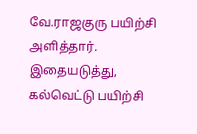வே.ராஜகுரு பயிற்சி அளித்தார்.
இதையடுத்து, கல்வெட்டு பயிற்சி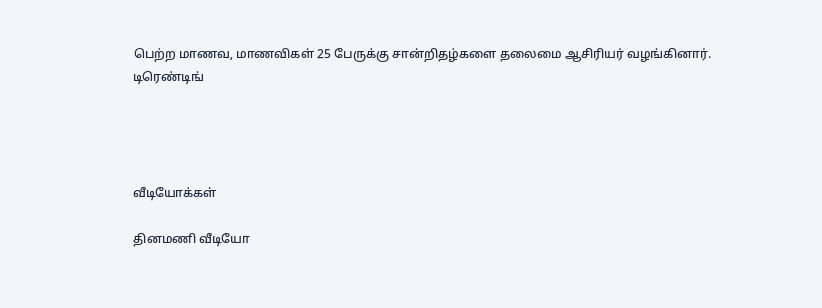பெற்ற மாணவ, மாணவிகள் 25 பேருக்கு சான்றிதழ்களை தலைமை ஆசிரியர் வழங்கினார்.
டிரெண்டிங்




வீடியோக்கள்

தினமணி வீடியோ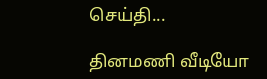செய்தி...

தினமணி வீடியோ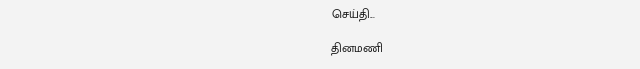செய்தி...

தினமணி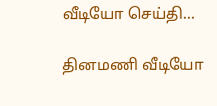வீடியோ செய்தி...

தினமணி வீடியோ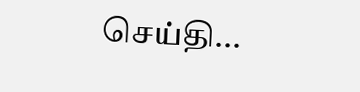செய்தி...